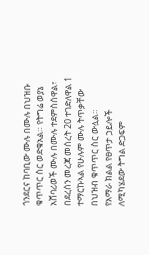ጎንደርና ከባቢው ሙሉ በሙሉ በህዝቡ ቁጥጥር ስር ወድቁአል። የትግሬ ወያኔ አሸባሪወች ሙሉ በሙሉ ተደምስሰዋል፣ በደረሰን መረጃ መሰረት 20 ተገድለዋል 1 ተማርኩኣል የሁሉም ሙሉ ትጥቃቸው በህዝብ ቁጥጥር ስር ውሏል።
የአማራ ክልል የፀጥታ ኃይሎች ለሚካሄደው ትግል ድጋፍም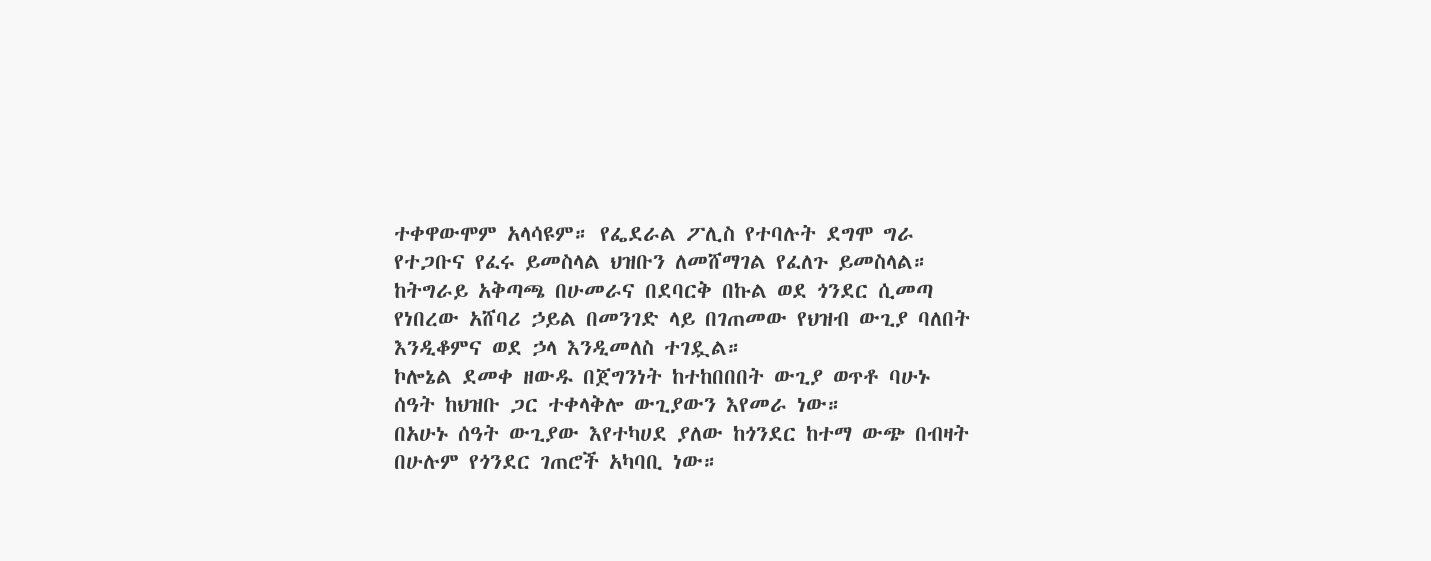ተቀዋውሞም አላሳዩም። የፌደራል ፖሊስ የተባሉት ደግሞ ግራ የተጋቡና የፈሩ ይመስላል ህዝቡን ለመሸማገል የፈለጉ ይመስላል።
ከትግራይ አቅጣጫ በሁመራና በደባርቅ በኩል ወደ ጎንደር ሲመጣ የነበረው አሸባሪ ኃይል በመንገድ ላይ በገጠመው የህዝብ ውጊያ ባለበት እንዲቆምና ወደ ኃላ እንዲመለስ ተገዷል።
ኮሎኔል ደመቀ ዘውዱ በጀግንነት ከተከበበበት ውጊያ ወጥቶ ባሁኑ ሰዓት ከህዝቡ ጋር ተቀላቅሎ ውጊያውን እየመራ ነው።
በአሁኑ ሰዓት ውጊያው እየተካሀደ ያለው ከጎንደር ከተማ ውጭ በብዛት በሁሉም የጎንደር ገጠሮች አካባቢ ነው።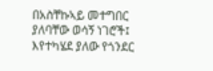በአስቸኩኣይ መተግበር ያለባቸው ወሳኝ ነገሮች፤
እየተካሄደ ያለው የጎንደር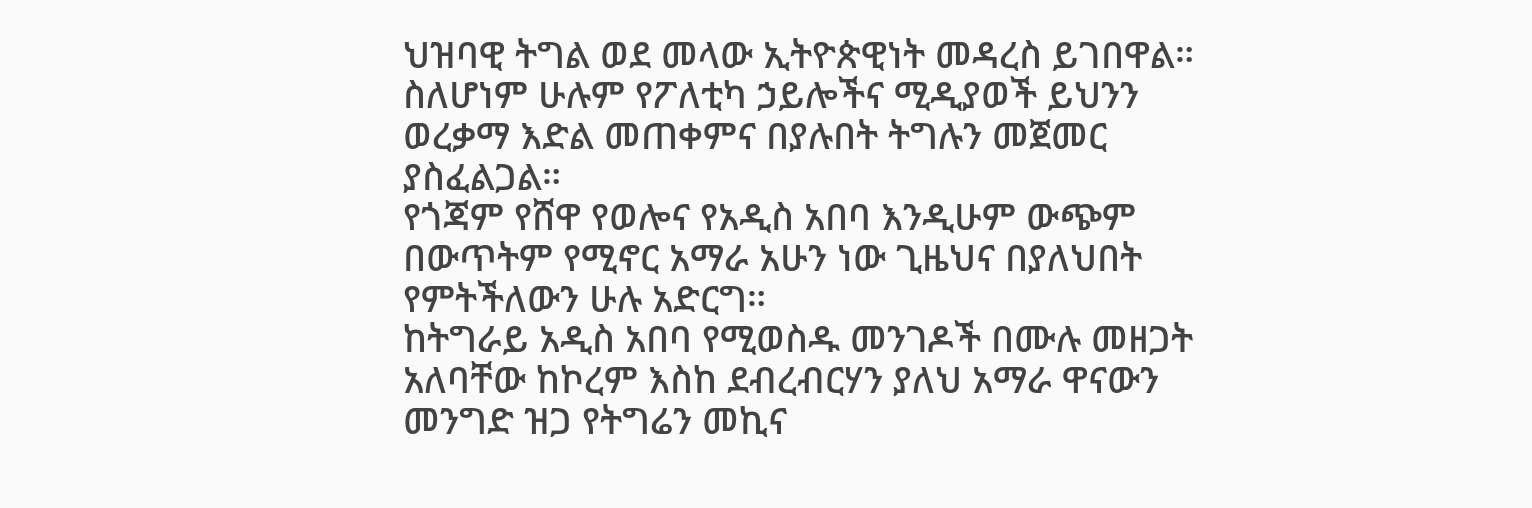ህዝባዊ ትግል ወደ መላው ኢትዮጵዊነት መዳረስ ይገበዋል። ስለሆነም ሁሉም የፖለቲካ ኃይሎችና ሚዲያወች ይህንን ወረቃማ እድል መጠቀምና በያሉበት ትግሉን መጀመር ያስፈልጋል።
የጎጃም የሸዋ የወሎና የአዲስ አበባ እንዲሁም ውጭም በውጥትም የሚኖር አማራ አሁን ነው ጊዜህና በያለህበት የምትችለውን ሁሉ አድርግ።
ከትግራይ አዲስ አበባ የሚወስዱ መንገዶች በሙሉ መዘጋት አለባቸው ከኮረም እስከ ደብረብርሃን ያለህ አማራ ዋናውን መንግድ ዝጋ የትግሬን መኪና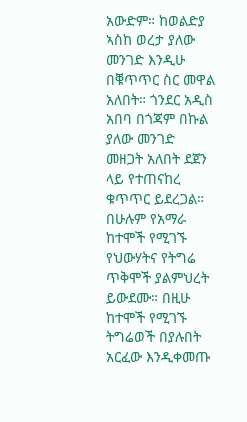አውድም። ከወልድያ ኣስከ ወረታ ያለው መንገድ እንዲሁ በቑጥጥር ስር መዋል አለበት። ጎንደር አዲስ አበባ በጎጃም በኩል ያለው መንገድ መዘጋት አለበት ደጀን ላይ የተጠናከረ ቁጥጥር ይደረጋል።
በሁሉም የአማራ ከተሞች የሚገኙ የህውሃትና የትግሬ ጥቅሞች ያልምህረት ይውደሙ። በዚሁ ከተሞች የሚገኙ ትግሬወች በያሉበት አርፈው እንዲቀመጡ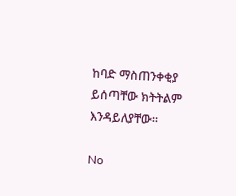ከባድ ማስጠንቀቂያ ይሰጣቸው ክትትልም እንዳይለያቸው።

No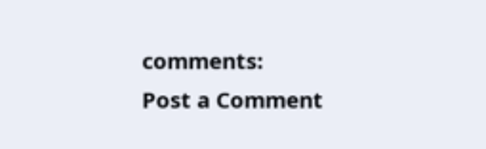comments:
Post a Comment